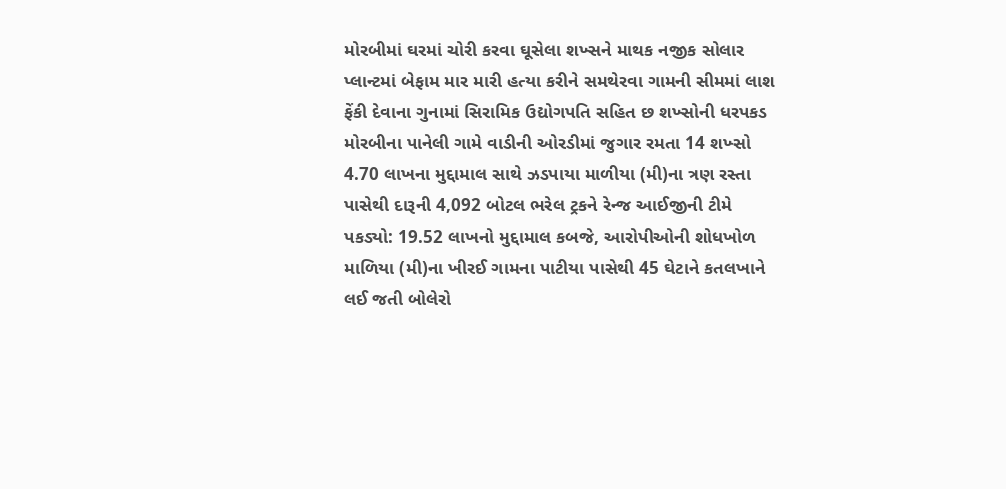મોરબીમાં ઘરમાં ચોરી કરવા ઘૂસેલા શખ્સને માથક નજીક સોલાર પ્લાન્ટમાં બેફામ માર મારી હત્યા કરીને સમથેરવા ગામની સીમમાં લાશ ફેંકી દેવાના ગુનામાં સિરામિક ઉદ્યોગપતિ સહિત છ શખ્સોની ધરપકડ મોરબીના પાનેલી ગામે વાડીની ઓરડીમાં જુગાર રમતા 14 શખ્સો 4.70 લાખના મુદ્દામાલ સાથે ઝડપાયા માળીયા (મી)ના ત્રણ રસ્તા પાસેથી દારૂની 4,092 બોટલ ભરેલ ટ્રકને રેન્જ આઈજીની ટીમે પકડ્યો: 19.52 લાખનો મુદ્દામાલ કબજે, આરોપીઓની શોધખોળ માળિયા (મી)ના ખીરઈ ગામના પાટીયા પાસેથી 45 ઘેટાને કતલખાને લઈ જતી બોલેરો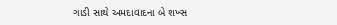ગાડી સાથે અમદાવાદના બે શખ્સ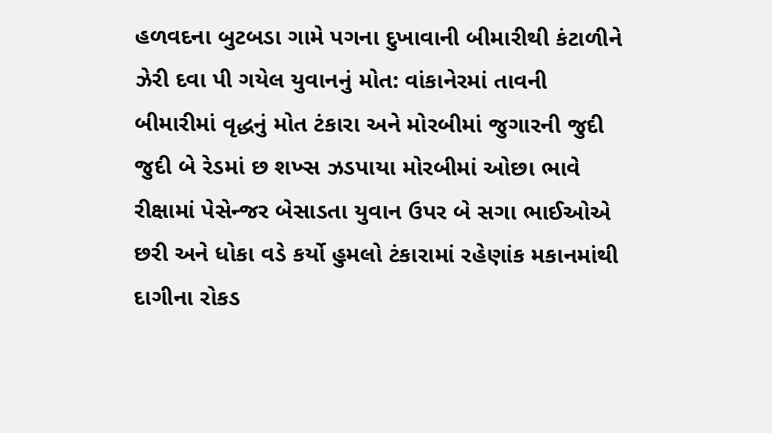હળવદના બુટબડા ગામે પગના દુખાવાની બીમારીથી કંટાળીને ઝેરી દવા પી ગયેલ યુવાનનું મોત: વાંકાનેરમાં તાવની બીમારીમાં વૃદ્ધનું મોત ટંકારા અને મોરબીમાં જુગારની જુદી જુદી બે રેડમાં છ શખ્સ ઝડપાયા મોરબીમાં ઓછા ભાવે રીક્ષામાં પેસેન્જર બેસાડતા યુવાન ઉપર બે સગા ભાઈઓએ છરી અને ધોકા વડે કર્યો હુમલો ટંકારામાં રહેણાંક મકાનમાંથી દાગીના રોકડ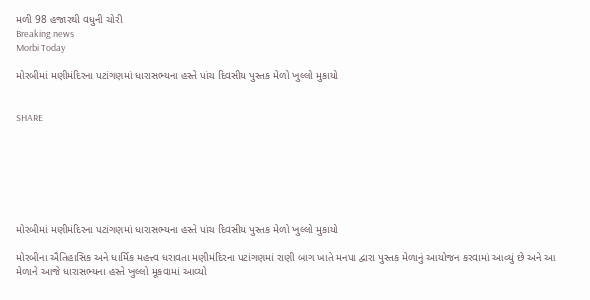મળી 98 હજારથી વધુની ચોરી
Breaking news
Morbi Today

મોરબીમાં મણીમંદિરના પટાંગણમાં ધારાસભ્યના હસ્તે પાંચ દિવસીય પુસ્તક મેળો ખુલ્લો મુકાયો


SHARE







મોરબીમાં મણીમંદિરના પટાંગણમાં ધારાસભ્યના હસ્તે પાંચ દિવસીય પુસ્તક મેળો ખુલ્લો મુકાયો

મોરબીના ઐતિહાસિક અને ધાર્મિક મહત્ત્વ ધરાવતા મણીમંદિરના પટાંગણમાં રાણી બાગ ખાતે મનપા દ્વારા પુસ્તક મેળાનું આયોજન કરવામાં આવ્યું છે અને આ મેળાને આજે ધારાસભ્યના હસ્તે ખુલ્લો મૂકવામાં આવ્યો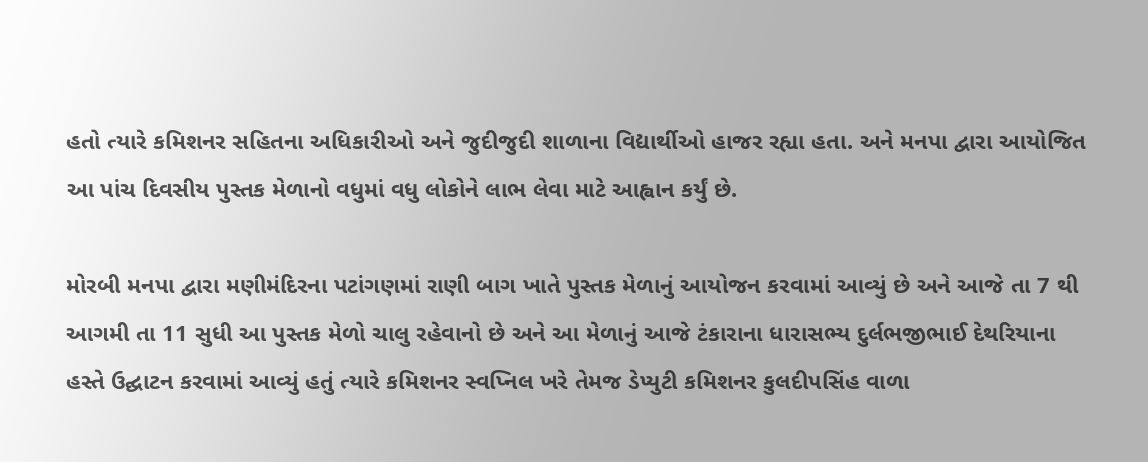હતો ત્યારે કમિશનર સહિતના અધિકારીઓ અને જુદીજુદી શાળાના વિદ્યાર્થીઓ હાજર રહ્યા હતા. અને મનપા દ્વારા આયોજિત આ પાંચ દિવસીય પુસ્તક મેળાનો વધુમાં વધુ લોકોને લાભ લેવા માટે આહ્વાન કર્યું છે.

મોરબી મનપા દ્વારા મણીમંદિરના પટાંગણમાં રાણી બાગ ખાતે પુસ્તક મેળાનું આયોજન કરવામાં આવ્યું છે અને આજે તા 7 થી આગમી તા 11 સુધી આ પુસ્તક મેળો ચાલુ રહેવાનો છે અને આ મેળાનું આજે ટંકારાના ધારાસભ્ય દુર્લભજીભાઈ દેથરિયાના હસ્તે ઉદ્ઘાટન કરવામાં આવ્યું હતું ત્યારે કમિશનર સ્વપ્નિલ ખરે તેમજ ડેપ્યુટી કમિશનર કુલદીપસિંહ વાળા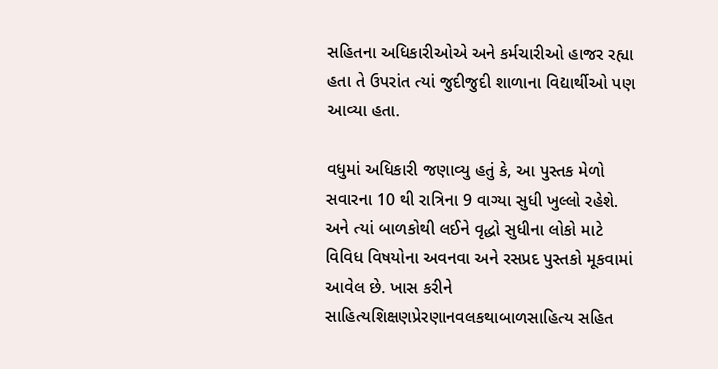સહિતના અધિકારીઓએ અને કર્મચારીઓ હાજર રહ્યા હતા તે ઉપરાંત ત્યાં જુદીજુદી શાળાના વિદ્યાર્થીઓ પણ આવ્યા હતા.

વધુમાં અધિકારી જણાવ્યુ હતું કે, આ પુસ્તક મેળો સવારના 10 થી રાત્રિના 9 વાગ્યા સુધી ખુલ્લો રહેશે. અને ત્યાં બાળકોથી લઈને વૃદ્ધો સુધીના લોકો માટે વિવિધ વિષયોના અવનવા અને રસપ્રદ પુસ્તકો મૂકવામાં આવેલ છે. ખાસ કરીને સાહિત્યશિક્ષણપ્રેરણાનવલકથાબાળસાહિત્ય સહિત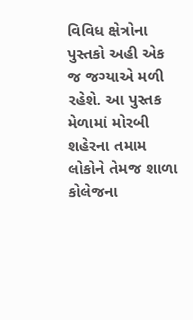વિવિધ ક્ષેત્રોના પુસ્તકો અહી એક જ જગ્યાએ મળી રહેશે. આ પુસ્તક મેળામાં મોરબી શહેરના તમામ લોકોને તેમજ શાળા કોલેજના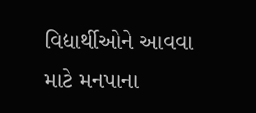વિદ્યાર્થીઓને આવવા માટે મનપાના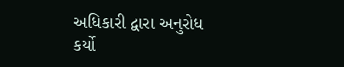અધિકારી દ્વારા અનુરોધ કર્યો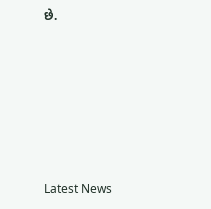છે.






Latest News